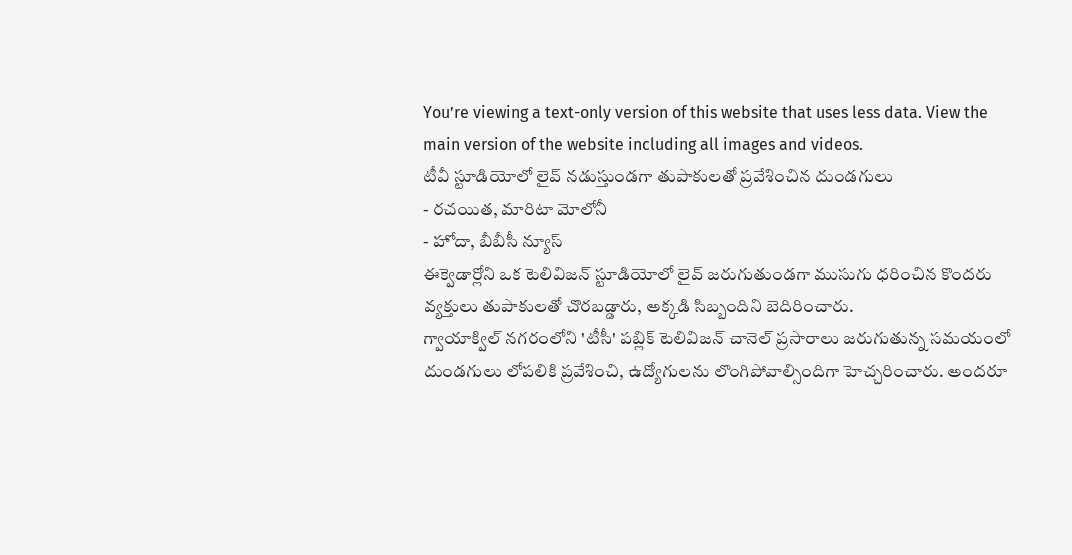You’re viewing a text-only version of this website that uses less data. View the main version of the website including all images and videos.
టీవీ స్టూడియోలో లైవ్ నడుస్తుండగా తుపాకులతో ప్రవేశించిన దుండగులు
- రచయిత, మారిటా మోలోనీ
- హోదా, బీబీసీ న్యూస్
ఈక్వెడార్లోని ఒక టెలివిజన్ స్టూడియోలో లైవ్ జరుగుతుండగా ముసుగు ధరించిన కొందరు వ్యక్తులు తుపాకులతో చొరబడ్డారు, అక్కడి సిబ్బందిని బెదిరించారు.
గ్వాయాక్విల్ నగరంలోని 'టీసీ' పబ్లిక్ టెలివిజన్ చానెల్ ప్రసారాలు జరుగుతున్న సమయంలో దుండగులు లోపలికి ప్రవేశించి, ఉద్యోగులను లొంగిపోవాల్సిందిగా హెచ్చరించారు. అందరూ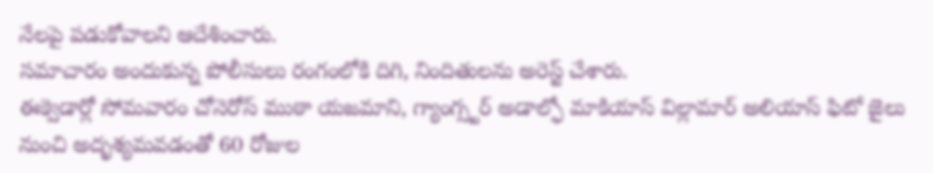నేలపై పడుకోవాలని ఆదేశించారు.
సమాచారం అందుకున్న పోలీసులు రంగంలోకి దిగి, నిందితులను అరెస్ట్ చేశారు.
ఈక్వెడార్లో సోమవారం చోనెరోస్ ముఠా యజమాని, గ్యాంగ్స్టర్ అడాల్ఫో మాకియాస్ విల్లామార్ అలియాస్ ఫిటో జైలు నుంచి అదృశ్యమవడంతో 60 రోజుల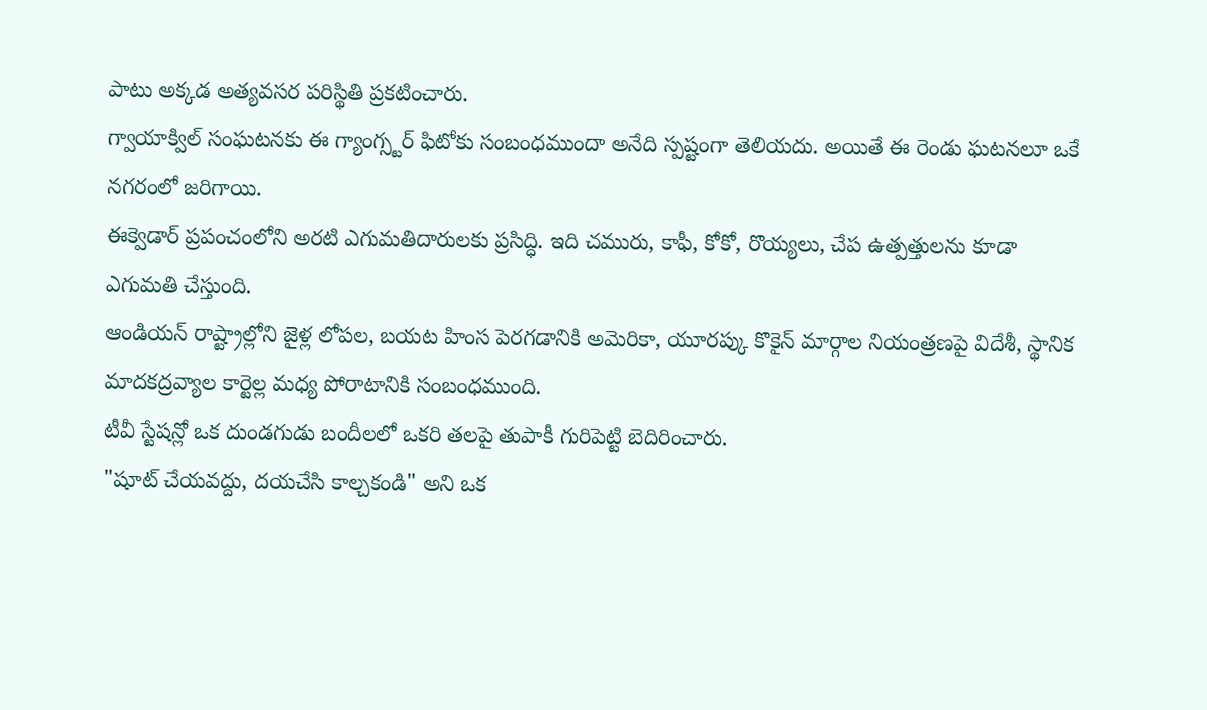పాటు అక్కడ అత్యవసర పరిస్థితి ప్రకటించారు.
గ్వాయాక్విల్ సంఘటనకు ఈ గ్యాంగ్స్టర్ ఫిటోకు సంబంధముందా అనేది స్పష్టంగా తెలియదు. అయితే ఈ రెండు ఘటనలూ ఒకే నగరంలో జరిగాయి.
ఈక్వెడార్ ప్రపంచంలోని అరటి ఎగుమతిదారులకు ప్రసిద్ధి. ఇది చమురు, కాఫీ, కోకో, రొయ్యలు, చేప ఉత్పత్తులను కూడా ఎగుమతి చేస్తుంది.
ఆండియన్ రాష్ట్రాల్లోని జైళ్ల లోపల, బయట హింస పెరగడానికి అమెరికా, యూరప్కు కొకైన్ మార్గాల నియంత్రణపై విదేశీ, స్థానిక మాదకద్రవ్యాల కార్టెల్ల మధ్య పోరాటానికి సంబంధముంది.
టీవీ స్టేషన్లో ఒక దుండగుడు బందీలలో ఒకరి తలపై తుపాకీ గురిపెట్టి బెదిరించారు.
"షూట్ చేయవద్దు, దయచేసి కాల్చకండి" అని ఒక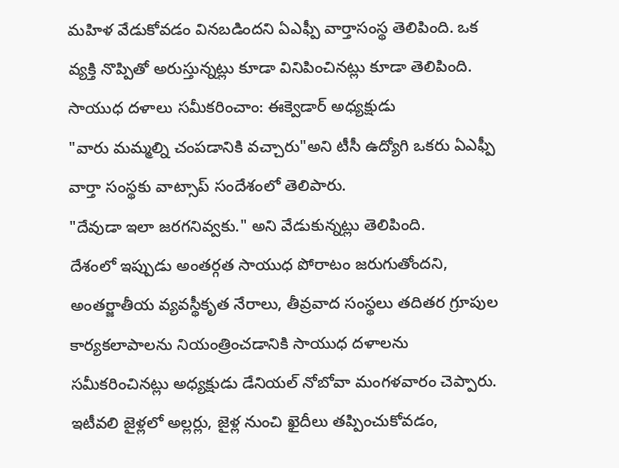మహిళ వేడుకోవడం వినబడిందని ఏఎఫ్పీ వార్తాసంస్థ తెలిపింది. ఒక వ్యక్తి నొప్పితో అరుస్తున్నట్లు కూడా వినిపించినట్లు కూడా తెలిపింది.
సాయుధ దళాలు సమీకరించాం: ఈక్వెడార్ అధ్యక్షుడు
"వారు మమ్మల్ని చంపడానికి వచ్చారు"అని టీసీ ఉద్యోగి ఒకరు ఏఎఫ్పీ వార్తా సంస్థకు వాట్సాప్ సందేశంలో తెలిపారు.
"దేవుడా ఇలా జరగనివ్వకు." అని వేడుకున్నట్లు తెలిపింది.
దేశంలో ఇప్పుడు అంతర్గత సాయుధ పోరాటం జరుగుతోందని, అంతర్జాతీయ వ్యవస్థీకృత నేరాలు, తీవ్రవాద సంస్థలు తదితర గ్రూపుల కార్యకలాపాలను నియంత్రించడానికి సాయుధ దళాలను సమీకరించినట్లు అధ్యక్షుడు డేనియల్ నోబోవా మంగళవారం చెప్పారు.
ఇటీవలి జైళ్లలో అల్లర్లు, జైళ్ల నుంచి ఖైదీలు తప్పించుకోవడం,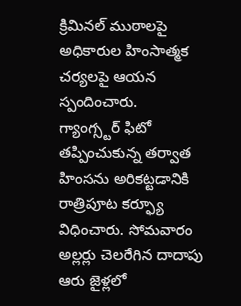క్రిమినల్ ముఠాలపై అధికారుల హింసాత్మక చర్యలపై ఆయన స్పందించారు.
గ్యాంగ్స్టర్ ఫిటో తప్పించుకున్న తర్వాత హింసను అరికట్టడానికి రాత్రిపూట కర్ఫ్యూ విధించారు. సోమవారం అల్లర్లు చెలరేగిన దాదాపు ఆరు జైళ్లలో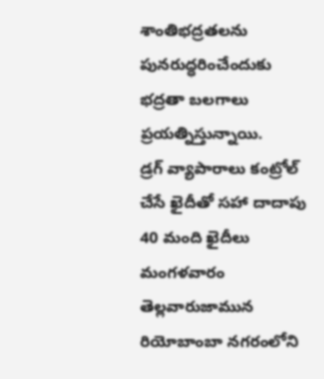శాంతిభద్రతలను పునరుద్ధరించేందుకు భద్రతా బలగాలు ప్రయత్నిస్తున్నాయి.
డ్రగ్ వ్యాపారాలు కంట్రోల్ చేసే ఖైదీతో సహా దాదాపు 40 మంది ఖైదీలు మంగళవారం తెల్లవారుజామున రియోబాంబా నగరంలోని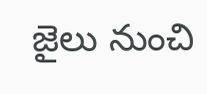జైలు నుంచి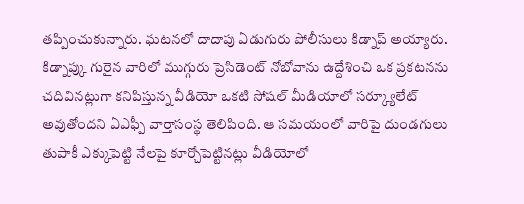తప్పించుకున్నారు. ఘటనలో దాదాపు ఏడుగురు పోలీసులు కిడ్నాప్ అయ్యారు.
కిడ్నాప్కు గురైన వారిలో ముగ్గురు ప్రెసిడెంట్ నోబోవాను ఉద్దేశించి ఒక ప్రకటనను చదివినట్లుగా కనిపిస్తున్న వీడియో ఒకటి సోషల్ మీడియాలో సర్క్యూలేట్ అవుతోందని ఏఎఫ్పీ వార్తాసంస్థ తెలిపింది. ఆ సమయంలో వారిపై దుండగులు తుపాకీ ఎక్కుపెట్టి నేలపై కూర్చోపెట్టినట్లు వీడియోలో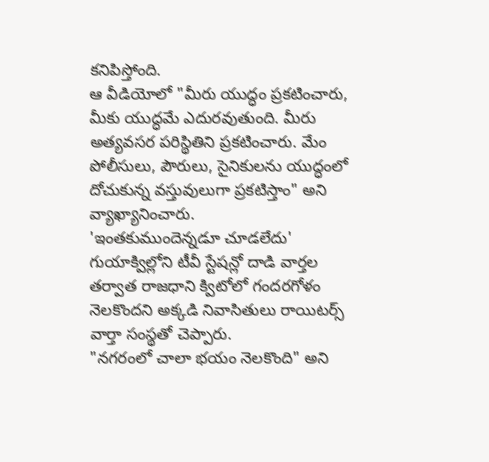కనిపిస్తోంది.
ఆ వీడియోలో "మీరు యుద్ధం ప్రకటించారు, మీకు యుద్ధమే ఎదురవుతుంది. మీరు అత్యవసర పరిస్థితిని ప్రకటించారు. మేం పోలీసులు, పౌరులు, సైనికులను యుద్ధంలో దోచుకున్న వస్తువులుగా ప్రకటిస్తాం" అని వ్యాఖ్యానించారు.
'ఇంతకుముందెన్నడూ చూడలేదు'
గుయాక్విల్లోని టీవీ స్టేషన్లో దాడి వార్తల తర్వాత రాజధాని క్విటోలో గందరగోళం నెలకొందని అక్కడి నివాసితులు రాయిటర్స్ వార్తా సంస్థతో చెప్పారు.
"నగరంలో చాలా భయం నెలకొంది" అని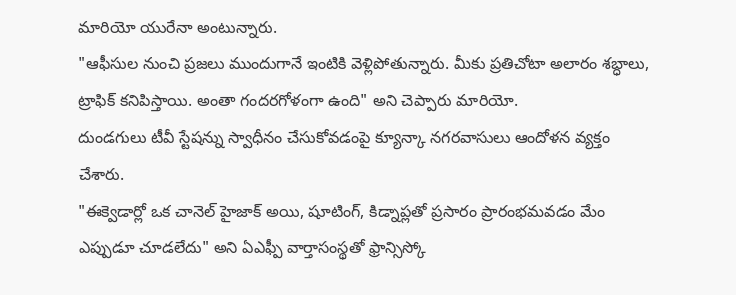మారియో యురేనా అంటున్నారు.
"ఆఫీసుల నుంచి ప్రజలు ముందుగానే ఇంటికి వెళ్లిపోతున్నారు. మీకు ప్రతిచోటా అలారం శబ్ధాలు, ట్రాఫిక్ కనిపిస్తాయి. అంతా గందరగోళంగా ఉంది" అని చెప్పారు మారియో.
దుండగులు టీవీ స్టేషన్ను స్వాధీనం చేసుకోవడంపై క్యూన్కా నగరవాసులు ఆందోళన వ్యక్తం చేశారు.
"ఈక్వెడార్లో ఒక చానెల్ హైజాక్ అయి, షూటింగ్, కిడ్నాప్లతో ప్రసారం ప్రారంభమవడం మేం ఎప్పుడూ చూడలేదు" అని ఏఎఫ్పీ వార్తాసంస్థతో ఫ్రాన్సిస్కో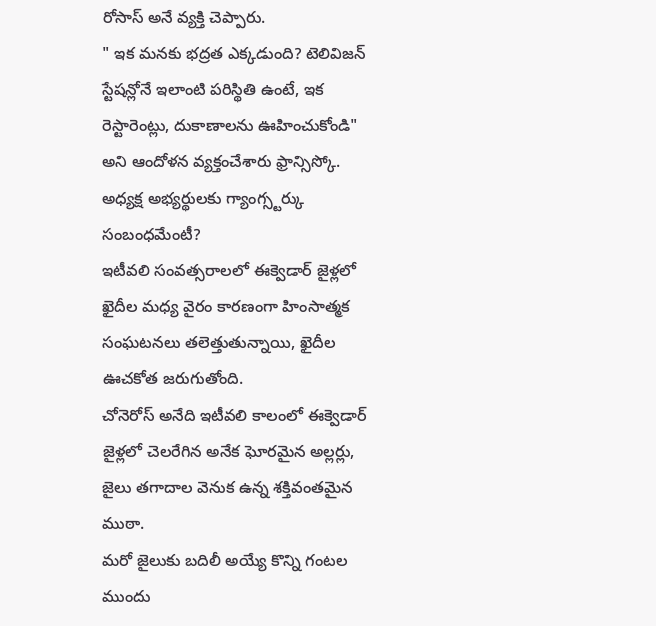రోసాస్ అనే వ్యక్తి చెప్పారు.
" ఇక మనకు భద్రత ఎక్కడుంది? టెలివిజన్ స్టేషన్లోనే ఇలాంటి పరిస్థితి ఉంటే, ఇక రెస్టారెంట్లు, దుకాణాలను ఊహించుకోండి" అని ఆందోళన వ్యక్తంచేశారు ఫ్రాన్సిస్కో.
అధ్యక్ష అభ్యర్థులకు గ్యాంగ్స్టర్కు సంబంధమేంటీ?
ఇటీవలి సంవత్సరాలలో ఈక్వెడార్ జైళ్లలో ఖైదీల మధ్య వైరం కారణంగా హింసాత్మక సంఘటనలు తలెత్తుతున్నాయి, ఖైదీల ఊచకోత జరుగుతోంది.
చోనెరోస్ అనేది ఇటీవలి కాలంలో ఈక్వెడార్ జైళ్లలో చెలరేగిన అనేక ఘోరమైన అల్లర్లు, జైలు తగాదాల వెనుక ఉన్న శక్తివంతమైన ముఠా.
మరో జైలుకు బదిలీ అయ్యే కొన్ని గంటల ముందు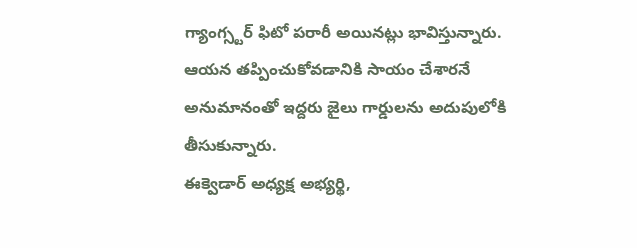గ్యాంగ్స్టర్ ఫిటో పరారీ అయినట్లు భావిస్తున్నారు. ఆయన తప్పించుకోవడానికి సాయం చేశారనే అనుమానంతో ఇద్దరు జైలు గార్డులను అదుపులోకి తీసుకున్నారు.
ఈక్వెడార్ అధ్యక్ష అభ్యర్థి,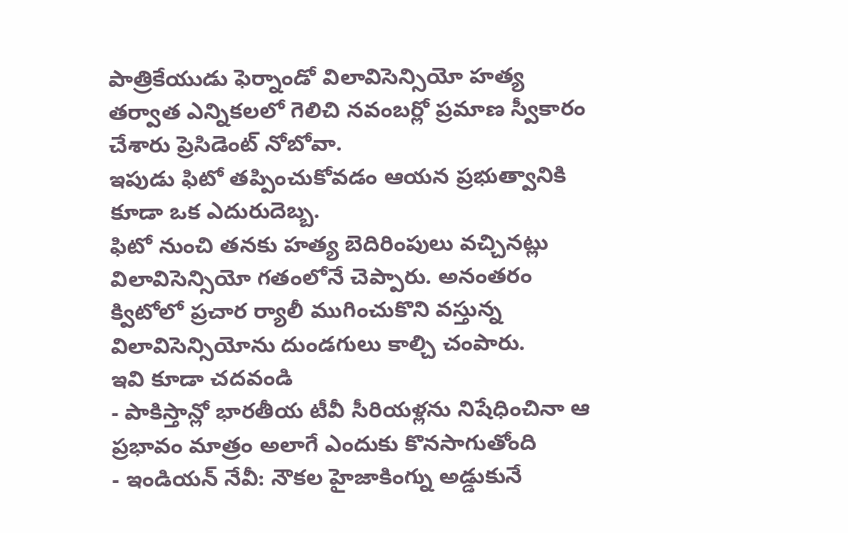పాత్రికేయుడు ఫెర్నాండో విలావిసెన్సియో హత్య తర్వాత ఎన్నికలలో గెలిచి నవంబర్లో ప్రమాణ స్వీకారం చేశారు ప్రెసిడెంట్ నోబోవా.
ఇపుడు ఫిటో తప్పించుకోవడం ఆయన ప్రభుత్వానికి కూడా ఒక ఎదురుదెబ్బ.
ఫిటో నుంచి తనకు హత్య బెదిరింపులు వచ్చినట్లు విలావిసెన్సియో గతంలోనే చెప్పారు. అనంతరం క్విటోలో ప్రచార ర్యాలీ ముగించుకొని వస్తున్న విలావిసెన్సియోను దుండగులు కాల్చి చంపారు.
ఇవి కూడా చదవండి
- పాకిస్తాన్లో భారతీయ టీవీ సీరియళ్లను నిషేధించినా ఆ ప్రభావం మాత్రం అలాగే ఎందుకు కొనసాగుతోంది
- ఇండియన్ నేవీ: నౌకల హైజాకింగ్ను అడ్డుకునే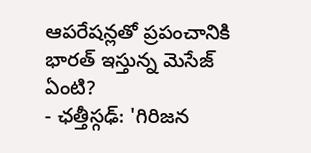ఆపరేషన్లతో ప్రపంచానికి భారత్ ఇస్తున్న మెసేజ్ ఏంటి?
- ఛత్తీస్గఢ్: 'గిరిజన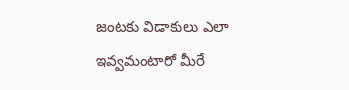జంటకు విడాకులు ఎలా ఇవ్వమంటారో మీరే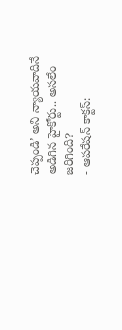చెప్పండి’ అని న్యాయవాదినే అడిగిన హైకోర్టు.. అసలేం జరిగింది?
- ఆపరేషన్ కాక్టస్: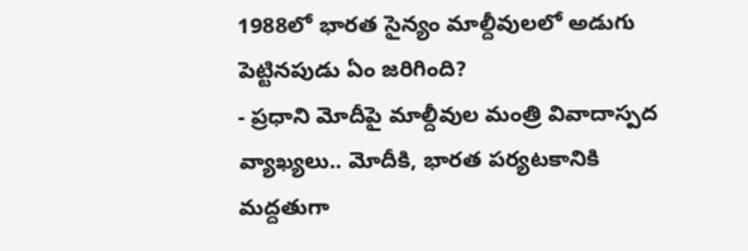1988లో భారత సైన్యం మాల్దీవులలో అడుగు పెట్టినపుడు ఏం జరిగింది?
- ప్రధాని మోదీపై మాల్దీవుల మంత్రి వివాదాస్పద వ్యాఖ్యలు.. మోదీకి, భారత పర్యటకానికి మద్దతుగా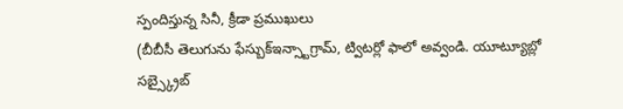స్పందిస్తున్న సినీ, క్రీడా ప్రముఖులు
(బీబీసీ తెలుగును ఫేస్బుక్ఇన్స్టాగ్రామ్, ట్విటర్లో ఫాలో అవ్వండి. యూట్యూబ్లో సబ్స్క్రైబ్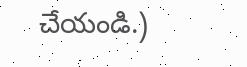చేయండి.)